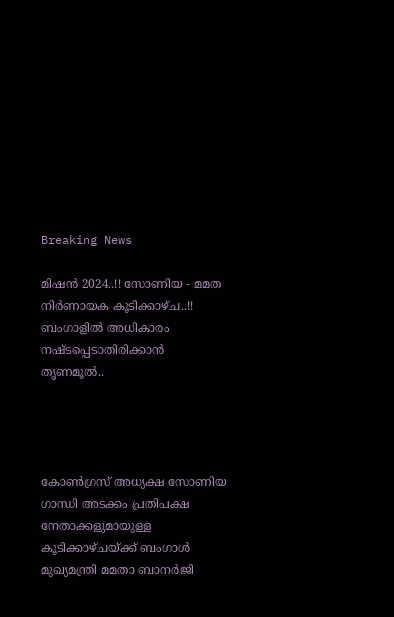Breaking News

മിഷന്‍ 2024..!! സോണിയ - മമത നിർണായക കൂടിക്കാഴ്ച..!! ബംഗാളില്‍ അധികാരം നഷ്ടപ്പെടാതിരിക്കാന്‍ തൃണമൂല്‍..




കോണ്‍ഗ്രസ് അധ്യക്ഷ സോണിയ ഗാന്ധി അടക്കം പ്രതിപക്ഷ നേതാക്കളുമായുള്ള കൂടിക്കാഴ്ചയ്ക്ക് ബംഗാള്‍ മുഖ്യമന്ത്രി മമതാ ബാനര്‍ജി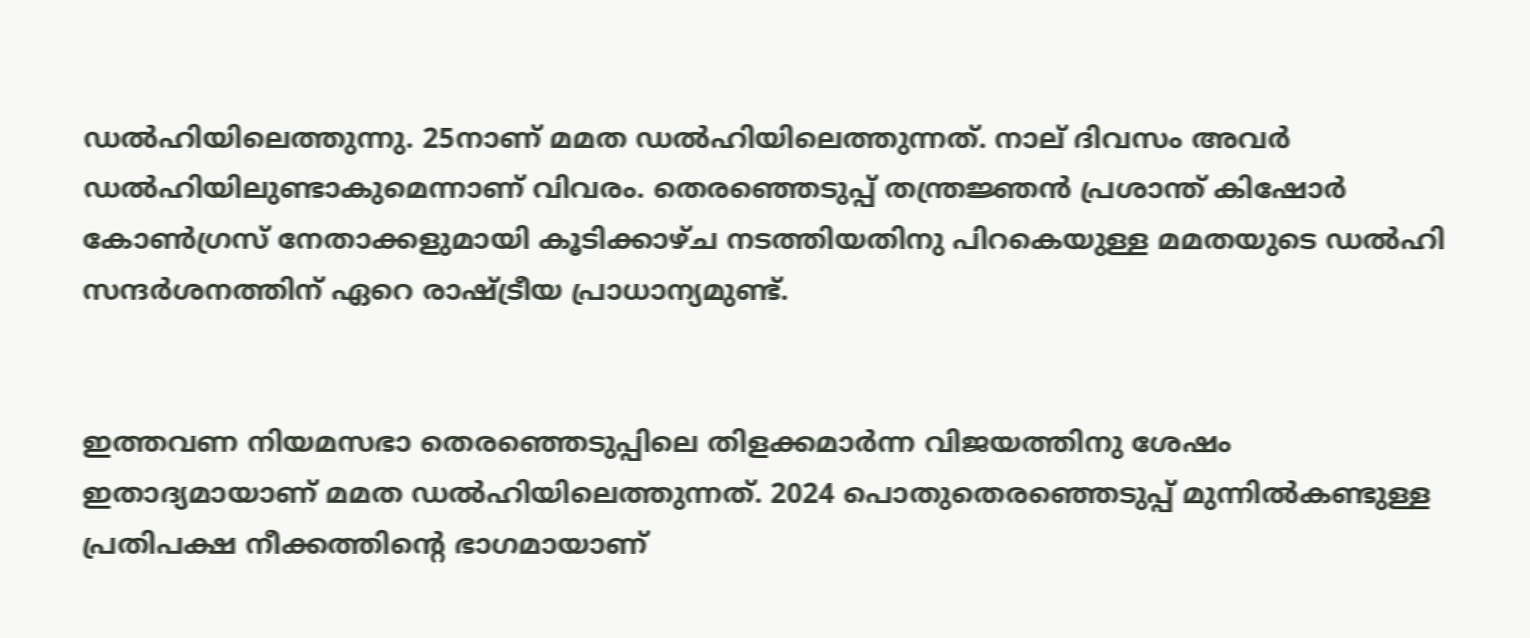ഡല്‍ഹിയിലെത്തുന്നു. 25നാണ് മമത ഡല്‍ഹിയിലെത്തുന്നത്. നാല് ദിവസം അവര്‍ ഡല്‍ഹിയിലുണ്ടാകുമെന്നാണ് വിവരം. തെരഞ്ഞെടുപ്പ് തന്ത്രജ്ഞന്‍ പ്രശാന്ത് കിഷോര്‍ കോണ്‍ഗ്രസ് നേതാക്കളുമായി കൂടിക്കാഴ്ച നടത്തിയതിനു പിറകെയുള്ള മമതയുടെ ഡല്‍ഹി സന്ദര്‍ശനത്തിന് ഏറെ രാഷ്ട്രീയ പ്രാധാന്യമുണ്ട്.


ഇത്തവണ നിയമസഭാ തെരഞ്ഞെടുപ്പിലെ തിളക്കമാര്‍ന്ന വിജയത്തിനു ശേഷം ഇതാദ്യമായാണ് മമത ഡല്‍ഹിയിലെത്തുന്നത്. 2024 പൊതുതെരഞ്ഞെടുപ്പ് മുന്നില്‍കണ്ടുള്ള പ്രതിപക്ഷ നീക്കത്തിന്റെ ഭാഗമായാണ്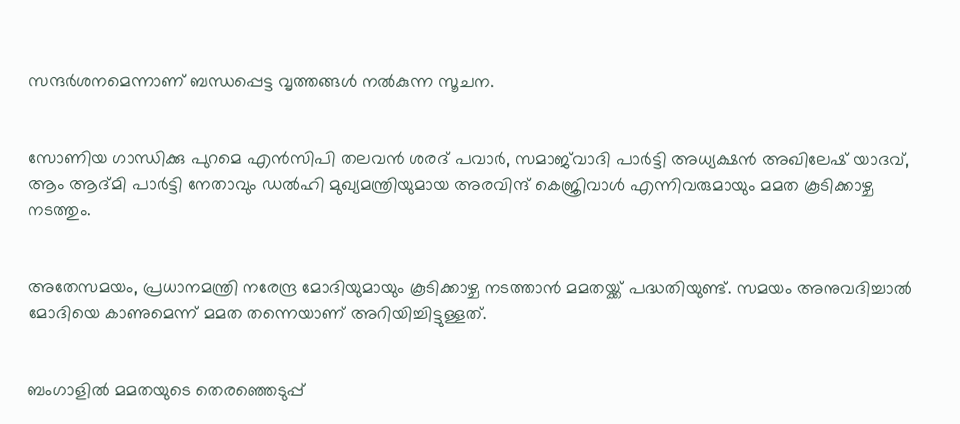സന്ദര്‍ശനമെന്നാണ് ബന്ധപ്പെട്ട വൃത്തങ്ങള്‍ നല്‍കുന്ന സൂചന.


സോണിയ ഗാന്ധിക്കു പുറമെ എന്‍സിപി തലവന്‍ ശരദ് പവാര്‍, സമാജ്‌വാദി പാര്‍ട്ടി അധ്യക്ഷന്‍ അഖിലേഷ് യാദവ്, ആം ആദ്മി പാര്‍ട്ടി നേതാവും ഡല്‍ഹി മുഖ്യമന്ത്രിയുമായ അരവിന്ദ് കെജ്രിവാള്‍ എന്നിവരുമായും മമത കൂടിക്കാഴ്ച നടത്തും.


അതേസമയം, പ്രധാനമന്ത്രി നരേന്ദ്ര മോദിയുമായും കൂടിക്കാഴ്ച നടത്താന്‍ മമതയ്ക്ക് പദ്ധതിയുണ്ട്. സമയം അനുവദിച്ചാല്‍ മോദിയെ കാണുമെന്ന് മമത തന്നെയാണ് അറിയിച്ചിട്ടുള്ളത്.


ബംഗാളില്‍ മമതയുടെ തെരഞ്ഞെടുപ്പ്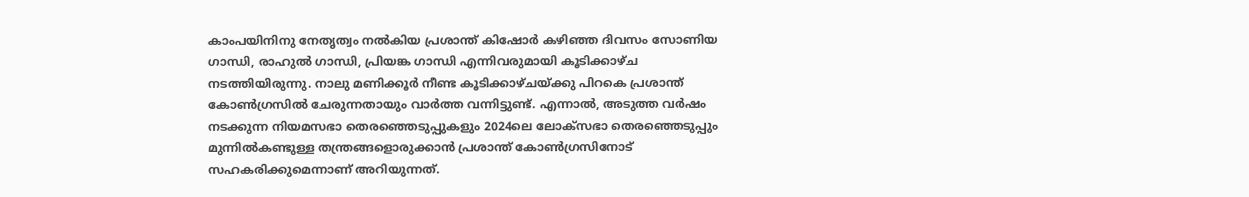കാംപയിനിനു നേതൃത്വം നല്‍കിയ പ്രശാന്ത് കിഷോര്‍ കഴിഞ്ഞ ദിവസം സോണിയ ഗാന്ധി, രാഹുല്‍ ഗാന്ധി, പ്രിയങ്ക ഗാന്ധി എന്നിവരുമായി കൂടിക്കാഴ്ച നടത്തിയിരുന്നു. നാലു മണിക്കൂര്‍ നീണ്ട കൂടിക്കാഴ്ചയ്ക്കു പിറകെ പ്രശാന്ത് കോണ്‍ഗ്രസില്‍ ചേരുന്നതായും വാര്‍ത്ത വന്നിട്ടുണ്ട്. എന്നാല്‍, അടുത്ത വര്‍ഷം നടക്കുന്ന നിയമസഭാ തെരഞ്ഞെടുപ്പുകളും 2024ലെ ലോക്‌സഭാ തെരഞ്ഞെടുപ്പും മുന്നില്‍കണ്ടുള്ള തന്ത്രങ്ങളൊരുക്കാന്‍ പ്രശാന്ത് കോണ്‍ഗ്രസിനോട് സഹകരിക്കുമെന്നാണ് അറിയുന്നത്.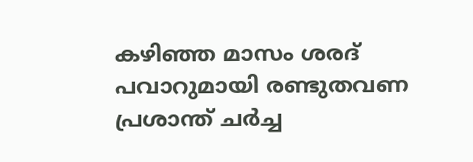കഴിഞ്ഞ മാസം ശരദ് പവാറുമായി രണ്ടുതവണ പ്രശാന്ത് ചര്‍ച്ച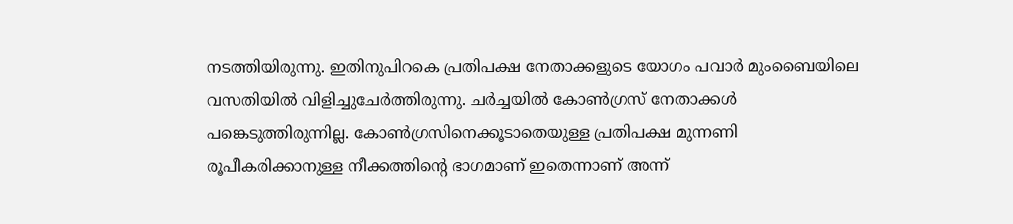നടത്തിയിരുന്നു. ഇതിനുപിറകെ പ്രതിപക്ഷ നേതാക്കളുടെ യോഗം പവാര്‍ മുംബൈയിലെ വസതിയില്‍ വിളിച്ചുചേര്‍ത്തിരുന്നു. ചര്‍ച്ചയില്‍ കോണ്‍ഗ്രസ് നേതാക്കള്‍ പങ്കെടുത്തിരുന്നില്ല. കോണ്‍ഗ്രസിനെക്കൂടാതെയുള്ള പ്രതിപക്ഷ മുന്നണി രൂപീകരിക്കാനുള്ള നീക്കത്തിന്റെ ഭാഗമാണ് ഇതെന്നാണ് അന്ന്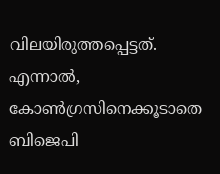വിലയിരുത്തപ്പെട്ടത്. എന്നാല്‍, കോണ്‍ഗ്രസിനെക്കൂടാതെ ബിജെപി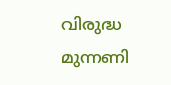വിരുദ്ധ മുന്നണി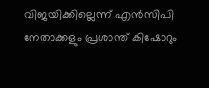വിജയിക്കില്ലെന്ന് എന്‍സിപി നേതാക്കളും പ്രശാന്ത് കിഷോറും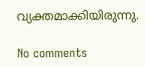വ്യക്തമാക്കിയിരുന്നു.

No comments